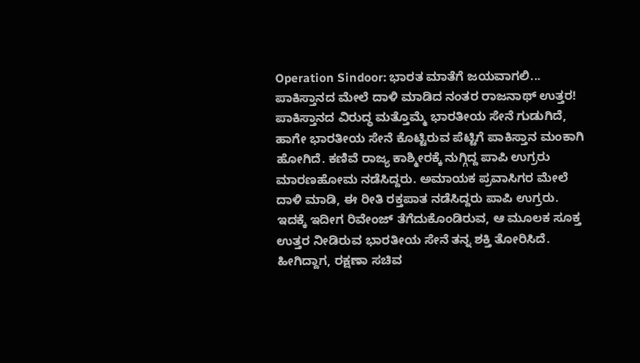Operation Sindoor: ಭಾರತ ಮಾತೆಗೆ ಜಯವಾಗಲಿ... ಪಾಕಿಸ್ತಾನದ ಮೇಲೆ ದಾಳಿ ಮಾಡಿದ ನಂತರ ರಾಜನಾಥ್ ಉತ್ತರ!
ಪಾಕಿಸ್ತಾನದ ವಿರುದ್ಧ ಮತ್ತೊಮ್ಮೆ ಭಾರತೀಯ ಸೇನೆ ಗುಡುಗಿದೆ, ಹಾಗೇ ಭಾರತೀಯ ಸೇನೆ ಕೊಟ್ಟಿರುವ ಪೆಟ್ಟಿಗೆ ಪಾಕಿಸ್ತಾನ ಮಂಕಾಗಿ ಹೋಗಿದೆ. ಕಣಿವೆ ರಾಜ್ಯ ಕಾಶ್ಮೀರಕ್ಕೆ ನುಗ್ಗಿದ್ದ ಪಾಪಿ ಉಗ್ರರು ಮಾರಣಹೋಮ ನಡೆಸಿದ್ದರು. ಅಮಾಯಕ ಪ್ರವಾಸಿಗರ ಮೇಲೆ ದಾಳಿ ಮಾಡಿ, ಈ ರೀತಿ ರಕ್ತಪಾತ ನಡೆಸಿದ್ದರು ಪಾಪಿ ಉಗ್ರರು. ಇದಕ್ಕೆ ಇದೀಗ ರಿವೇಂಜ್ ತೆಗೆದುಕೊಂಡಿರುವ, ಆ ಮೂಲಕ ಸೂಕ್ತ ಉತ್ತರ ನೀಡಿರುವ ಭಾರತೀಯ ಸೇನೆ ತನ್ನ ಶಕ್ತಿ ತೋರಿಸಿದೆ. ಹೀಗಿದ್ದಾಗ, ರಕ್ಷಣಾ ಸಚಿವ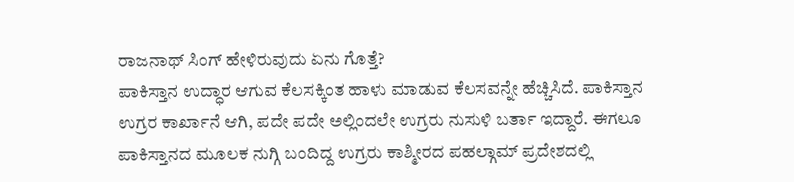ರಾಜನಾಥ್ ಸಿಂಗ್ ಹೇಳಿರುವುದು ಏನು ಗೊತ್ತೆ?
ಪಾಕಿಸ್ತಾನ ಉದ್ಧಾರ ಆಗುವ ಕೆಲಸಕ್ಕಿಂತ ಹಾಳು ಮಾಡುವ ಕೆಲಸವನ್ನೇ ಹೆಚ್ಚಿಸಿದೆ. ಪಾಕಿಸ್ತಾನ ಉಗ್ರರ ಕಾರ್ಖಾನೆ ಆಗಿ, ಪದೇ ಪದೇ ಅಲ್ಲಿಂದಲೇ ಉಗ್ರರು ನುಸುಳಿ ಬರ್ತಾ ಇದ್ದಾರೆ. ಈಗಲೂ ಪಾಕಿಸ್ತಾನದ ಮೂಲಕ ನುಗ್ಗಿ ಬಂದಿದ್ದ ಉಗ್ರರು ಕಾಶ್ಮೀರದ ಪಹಲ್ಗಾಮ್ ಪ್ರದೇಶದಲ್ಲಿ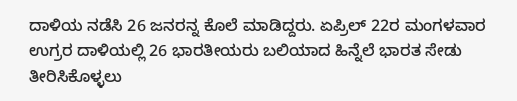ದಾಳಿಯ ನಡೆಸಿ 26 ಜನರನ್ನ ಕೊಲೆ ಮಾಡಿದ್ದರು. ಏಪ್ರಿಲ್ 22ರ ಮಂಗಳವಾರ ಉಗ್ರರ ದಾಳಿಯಲ್ಲಿ 26 ಭಾರತೀಯರು ಬಲಿಯಾದ ಹಿನ್ನೆಲೆ ಭಾರತ ಸೇಡು ತೀರಿಸಿಕೊಳ್ಳಲು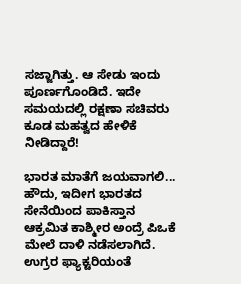ಸಜ್ಜಾಗಿತ್ತು. ಆ ಸೇಡು ಇಂದು ಪೂರ್ಣಗೊಂಡಿದೆ. ಇದೇ ಸಮಯದಲ್ಲಿ ರಕ್ಷಣಾ ಸಚಿವರು ಕೂಡ ಮಹತ್ವದ ಹೇಳಿಕೆ ನೀಡಿದ್ದಾರೆ!

ಭಾರತ ಮಾತೆಗೆ ಜಯವಾಗಲಿ...
ಹೌದು, ಇದೀಗ ಭಾರತದ ಸೇನೆಯಿಂದ ಪಾಕಿಸ್ತಾನ ಆಕ್ರಮಿತ ಕಾಶ್ಮೀರ ಅಂದ್ರೆ ಪಿಒಕೆ ಮೇಲೆ ದಾಳಿ ನಡೆಸಲಾಗಿದೆ. ಉಗ್ರರ ಫ್ಯಾಕ್ಟರಿಯಂತೆ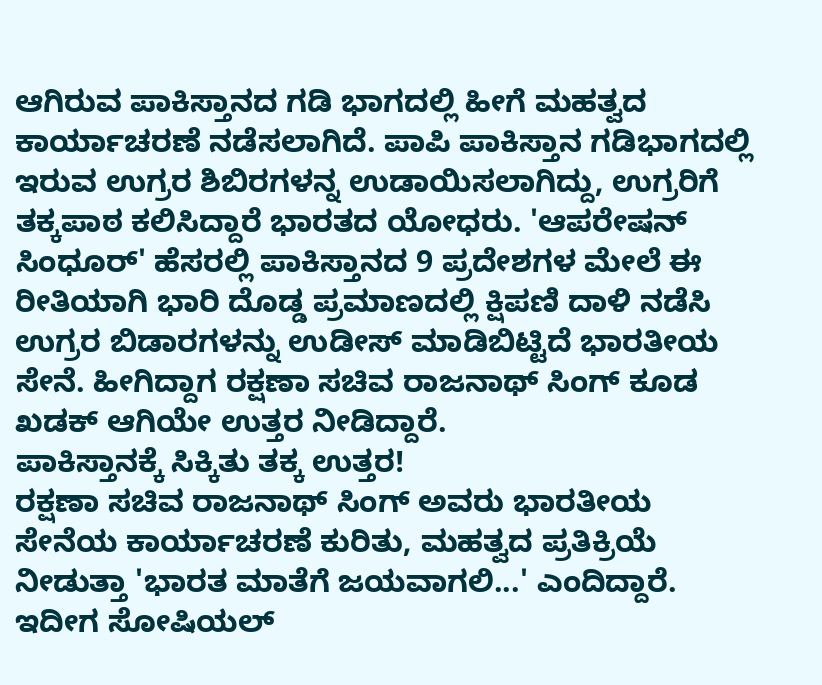ಆಗಿರುವ ಪಾಕಿಸ್ತಾನದ ಗಡಿ ಭಾಗದಲ್ಲಿ ಹೀಗೆ ಮಹತ್ವದ ಕಾರ್ಯಾಚರಣೆ ನಡೆಸಲಾಗಿದೆ. ಪಾಪಿ ಪಾಕಿಸ್ತಾನ ಗಡಿಭಾಗದಲ್ಲಿ ಇರುವ ಉಗ್ರರ ಶಿಬಿರಗಳನ್ನ ಉಡಾಯಿಸಲಾಗಿದ್ದು, ಉಗ್ರರಿಗೆ ತಕ್ಕಪಾಠ ಕಲಿಸಿದ್ದಾರೆ ಭಾರತದ ಯೋಧರು. 'ಆಪರೇಷನ್ ಸಿಂಧೂರ್' ಹೆಸರಲ್ಲಿ ಪಾಕಿಸ್ತಾನದ 9 ಪ್ರದೇಶಗಳ ಮೇಲೆ ಈ ರೀತಿಯಾಗಿ ಭಾರಿ ದೊಡ್ಡ ಪ್ರಮಾಣದಲ್ಲಿ ಕ್ಷಿಪಣಿ ದಾಳಿ ನಡೆಸಿ ಉಗ್ರರ ಬಿಡಾರಗಳನ್ನು ಉಡೀಸ್ ಮಾಡಿಬಿಟ್ಟಿದೆ ಭಾರತೀಯ ಸೇನೆ. ಹೀಗಿದ್ದಾಗ ರಕ್ಷಣಾ ಸಚಿವ ರಾಜನಾಥ್ ಸಿಂಗ್ ಕೂಡ ಖಡಕ್ ಆಗಿಯೇ ಉತ್ತರ ನೀಡಿದ್ದಾರೆ.
ಪಾಕಿಸ್ತಾನಕ್ಕೆ ಸಿಕ್ಕಿತು ತಕ್ಕ ಉತ್ತರ!
ರಕ್ಷಣಾ ಸಚಿವ ರಾಜನಾಥ್ ಸಿಂಗ್ ಅವರು ಭಾರತೀಯ ಸೇನೆಯ ಕಾರ್ಯಾಚರಣೆ ಕುರಿತು, ಮಹತ್ವದ ಪ್ರತಿಕ್ರಿಯೆ ನೀಡುತ್ತಾ 'ಭಾರತ ಮಾತೆಗೆ ಜಯವಾಗಲಿ...' ಎಂದಿದ್ದಾರೆ. ಇದೀಗ ಸೋಷಿಯಲ್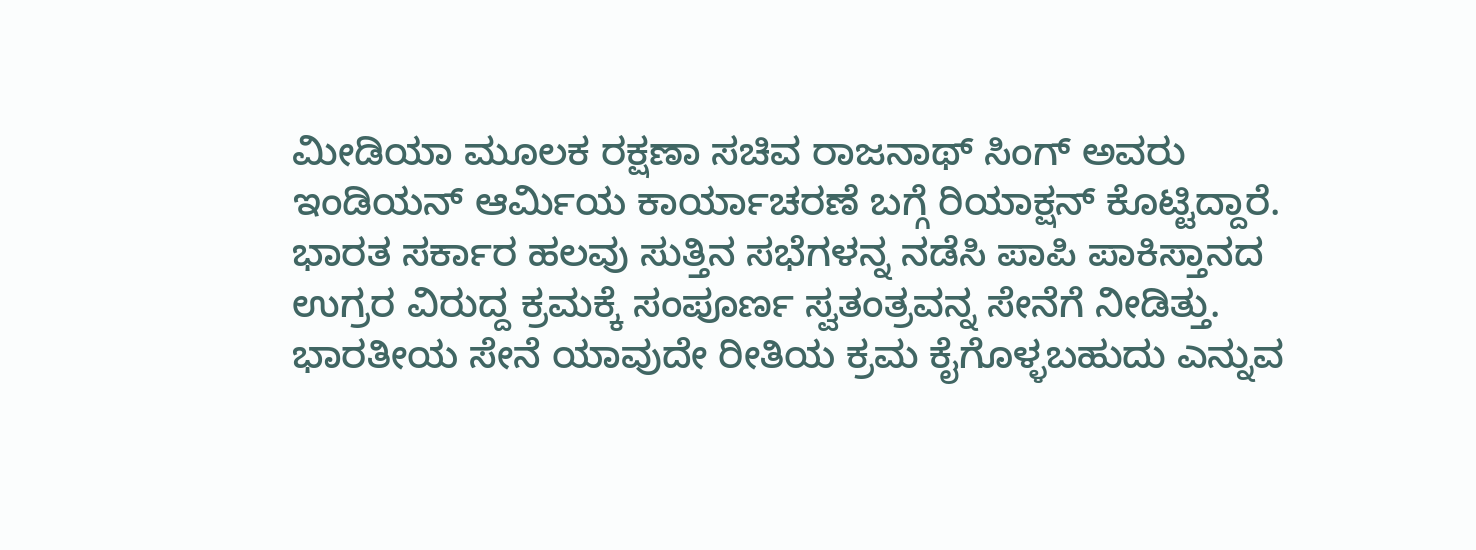ಮೀಡಿಯಾ ಮೂಲಕ ರಕ್ಷಣಾ ಸಚಿವ ರಾಜನಾಥ್ ಸಿಂಗ್ ಅವರು ಇಂಡಿಯನ್ ಆರ್ಮಿಯ ಕಾರ್ಯಾಚರಣೆ ಬಗ್ಗೆ ರಿಯಾಕ್ಷನ್ ಕೊಟ್ಟಿದ್ದಾರೆ. ಭಾರತ ಸರ್ಕಾರ ಹಲವು ಸುತ್ತಿನ ಸಭೆಗಳನ್ನ ನಡೆಸಿ ಪಾಪಿ ಪಾಕಿಸ್ತಾನದ ಉಗ್ರರ ವಿರುದ್ದ ಕ್ರಮಕ್ಕೆ ಸಂಪೂರ್ಣ ಸ್ವತಂತ್ರವನ್ನ ಸೇನೆಗೆ ನೀಡಿತ್ತು. ಭಾರತೀಯ ಸೇನೆ ಯಾವುದೇ ರೀತಿಯ ಕ್ರಮ ಕೈಗೊಳ್ಳಬಹುದು ಎನ್ನುವ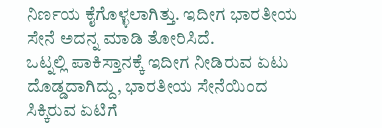ನಿರ್ಣಯ ಕೈಗೊಳ್ಳಲಾಗಿತ್ತು. ಇದೀಗ ಭಾರತೀಯ ಸೇನೆ ಅದನ್ನ ಮಾಡಿ ತೋರಿಸಿದೆ.
ಒಟ್ನಲ್ಲಿ ಪಾಕಿಸ್ತಾನಕ್ಕೆ ಇದೀಗ ನೀಡಿರುವ ಏಟು ದೊಡ್ಡದಾಗಿದ್ದು, ಭಾರತೀಯ ಸೇನೆಯಿಂದ ಸಿಕ್ಕಿರುವ ಏಟಿಗೆ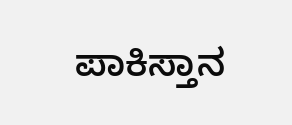ಪಾಕಿಸ್ತಾನ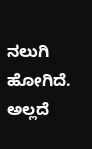ನಲುಗಿ ಹೋಗಿದೆ. ಅಲ್ಲದೆ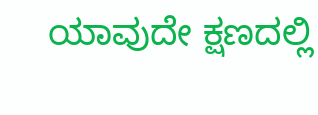ಯಾವುದೇ ಕ್ಷಣದಲ್ಲಿ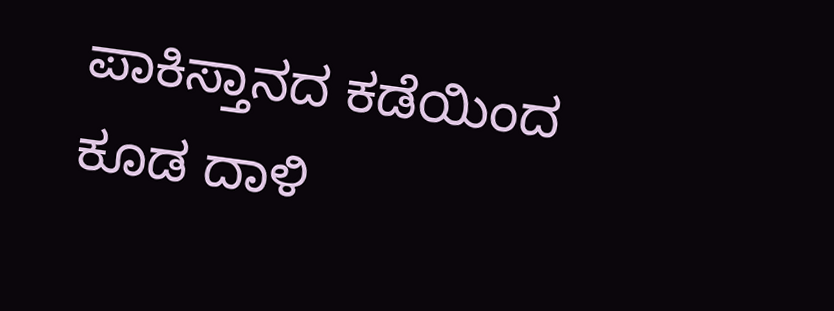ಪಾಕಿಸ್ತಾನದ ಕಡೆಯಿಂದ ಕೂಡ ದಾಳಿ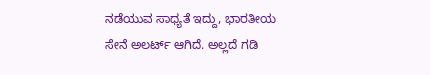ನಡೆಯುವ ಸಾಧ್ಯತೆ ಇದ್ದು, ಭಾರತೀಯ ಸೇನೆ ಅಲರ್ಟ್ ಆಗಿದೆ. ಅಲ್ಲದೆ ಗಡಿ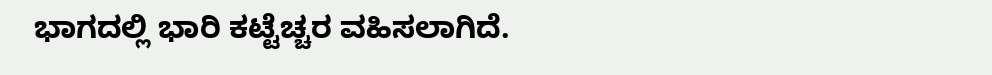ಭಾಗದಲ್ಲಿ ಭಾರಿ ಕಟ್ಟೆಚ್ಚರ ವಹಿಸಲಾಗಿದೆ.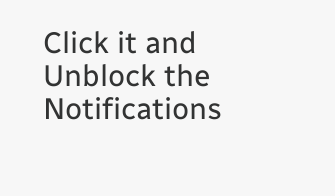Click it and Unblock the Notifications